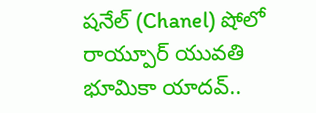షనేల్ (Chanel) షోలో రాయ్పూర్ యువతి భూమికా యాదవ్..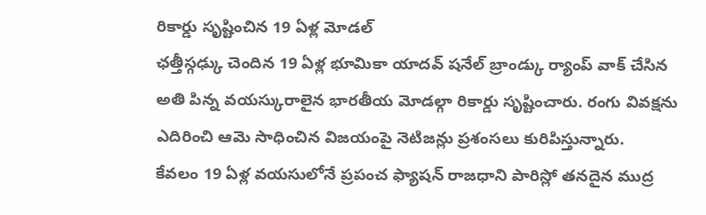రికార్డు సృష్టించిన 19 ఏళ్ల మోడల్
ఛత్తీస్గఢ్కు చెందిన 19 ఏళ్ల భూమికా యాదవ్ షనేల్ బ్రాండ్కు ర్యాంప్ వాక్ చేసిన అతి పిన్న వయస్కురాలైన భారతీయ మోడల్గా రికార్డు సృష్టించారు. రంగు వివక్షను ఎదిరించి ఆమె సాధించిన విజయంపై నెటిజన్లు ప్రశంసలు కురిపిస్తున్నారు.
కేవలం 19 ఏళ్ల వయసులోనే ప్రపంచ ఫ్యాషన్ రాజధాని పారిస్లో తనదైన ముద్ర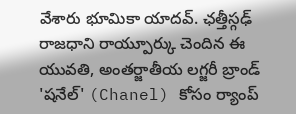వేశారు భూమికా యాదవ్. ఛత్తీస్గఢ్ రాజధాని రాయ్పూర్కు చెందిన ఈ యువతి, అంతర్జాతీయ లగ్జరీ బ్రాండ్ 'షనేల్' (Chanel) కోసం ర్యాంప్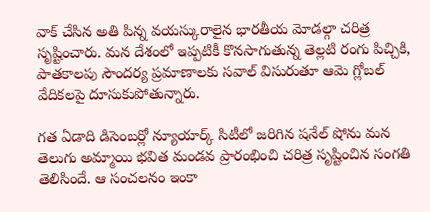వాక్ చేసిన అతి పిన్న వయస్కురాలైన భారతీయ మోడల్గా చరిత్ర సృష్టించారు. మన దేశంలో ఇప్పటికీ కొనసాగుతున్న తెల్లటి రంగు పిచ్చికి, పాతకాలపు సౌందర్య ప్రమాణాలకు సవాల్ విసురుతూ ఆమె గ్లోబల్ వేదికలపై దూసుకుపోతున్నారు.

గత ఏడాది డిసెంబర్లో న్యూయార్క్ సిటీలో జరిగిన షనేల్ షోను మన తెలుగు అమ్మాయి భవిత మండవ ప్రారంభించి చరిత్ర సృష్టించిన సంగతి తెలిసిందే. ఆ సంచలనం ఇంకా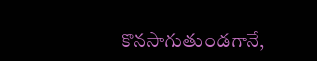కొనసాగుతుండగానే,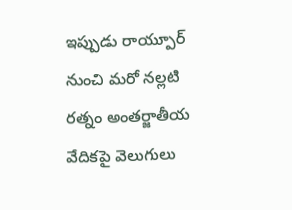ఇప్పుడు రాయ్పూర్ నుంచి మరో నల్లటి రత్నం అంతర్జాతీయ వేదికపై వెలుగులు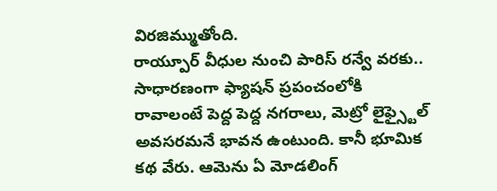విరజిమ్ముతోంది.
రాయ్పూర్ వీధుల నుంచి పారిస్ రన్వే వరకు..
సాధారణంగా ఫ్యాషన్ ప్రపంచంలోకి రావాలంటే పెద్ద పెద్ద నగరాలు, మెట్రో లైఫ్స్టైల్ అవసరమనే భావన ఉంటుంది. కానీ భూమిక కథ వేరు. ఆమెను ఏ మోడలింగ్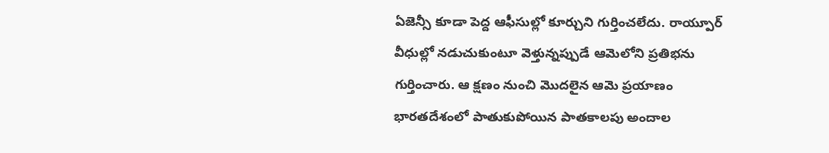ఏజెన్సీ కూడా పెద్ద ఆఫీసుల్లో కూర్చుని గుర్తించలేదు. రాయ్పూర్ వీధుల్లో నడుచుకుంటూ వెళ్తున్నప్పుడే ఆమెలోని ప్రతిభను గుర్తించారు. ఆ క్షణం నుంచి మొదలైన ఆమె ప్రయాణం భారతదేశంలో పాతుకుపోయిన పాతకాలపు అందాల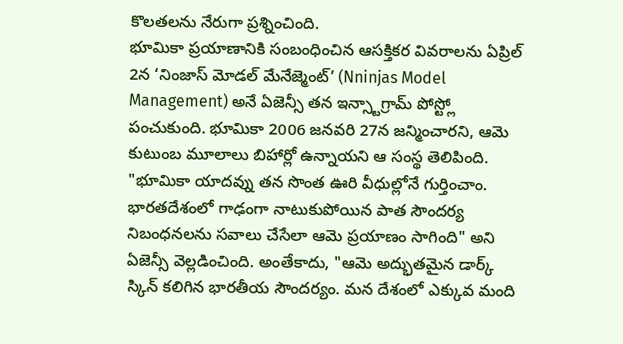కొలతలను నేరుగా ప్రశ్నించింది.
భూమికా ప్రయాణానికి సంబంధించిన ఆసక్తికర వివరాలను ఏప్రిల్ 2న ‘నింజాస్ మోడల్ మేనేజ్మెంట్’ (Nninjas Model Management) అనే ఏజెన్సీ తన ఇన్స్టాగ్రామ్ పోస్ట్లో పంచుకుంది. భూమికా 2006 జనవరి 27న జన్మించారని, ఆమె కుటుంబ మూలాలు బిహార్లో ఉన్నాయని ఆ సంస్థ తెలిపింది.
"భూమికా యాదవ్ను తన సొంత ఊరి వీధుల్లోనే గుర్తించాం. భారతదేశంలో గాఢంగా నాటుకుపోయిన పాత సౌందర్య నిబంధనలను సవాలు చేసేలా ఆమె ప్రయాణం సాగింది" అని ఏజెన్సీ వెల్లడించింది. అంతేకాదు, "ఆమె అద్భుతమైన డార్క్ స్కిన్ కలిగిన భారతీయ సౌందర్యం. మన దేశంలో ఎక్కువ మంది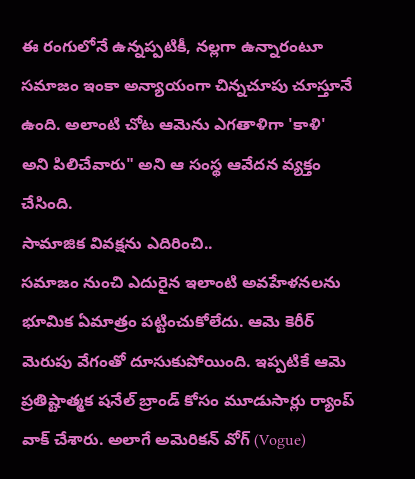ఈ రంగులోనే ఉన్నప్పటికీ, నల్లగా ఉన్నారంటూ సమాజం ఇంకా అన్యాయంగా చిన్నచూపు చూస్తూనే ఉంది. అలాంటి చోట ఆమెను ఎగతాళిగా 'కాళి' అని పిలిచేవారు" అని ఆ సంస్థ ఆవేదన వ్యక్తం చేసింది.
సామాజిక వివక్షను ఎదిరించి..
సమాజం నుంచి ఎదురైన ఇలాంటి అవహేళనలను భూమిక ఏమాత్రం పట్టించుకోలేదు. ఆమె కెరీర్ మెరుపు వేగంతో దూసుకుపోయింది. ఇప్పటికే ఆమె ప్రతిష్టాత్మక షనేల్ బ్రాండ్ కోసం మూడుసార్లు ర్యాంప్ వాక్ చేశారు. అలాగే అమెరికన్ వోగ్ (Vogue)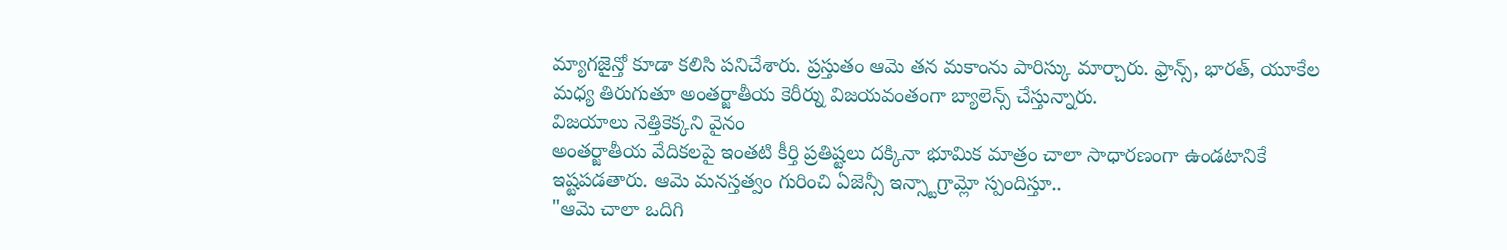మ్యాగజైన్తో కూడా కలిసి పనిచేశారు. ప్రస్తుతం ఆమె తన మకాంను పారిస్కు మార్చారు. ఫ్రాన్స్, భారత్, యూకేల మధ్య తిరుగుతూ అంతర్జాతీయ కెరీర్ను విజయవంతంగా బ్యాలెన్స్ చేస్తున్నారు.
విజయాలు నెత్తికెక్కని వైనం
అంతర్జాతీయ వేదికలపై ఇంతటి కీర్తి ప్రతిష్టలు దక్కినా భూమిక మాత్రం చాలా సాధారణంగా ఉండటానికే ఇష్టపడతారు. ఆమె మనస్తత్వం గురించి ఏజెన్సీ ఇన్స్టాగ్రామ్లో స్పందిస్తూ..
"ఆమె చాలా ఒదిగి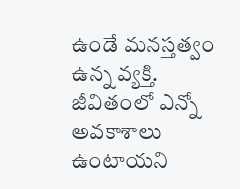ఉండే మనస్తత్వం ఉన్న వ్యక్తి. జీవితంలో ఎన్నో అవకాశాలు ఉంటాయని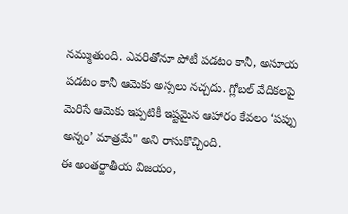నమ్ముతుంది. ఎవరితోనూ పోటీ పడటం కానీ, అసూయ పడటం కానీ ఆమెకు అస్సలు నచ్చదు. గ్లోబల్ వేదికలపై మెరిసే ఆమెకు ఇప్పటికీ ఇష్టమైన ఆహారం కేవలం ‘పప్పు అన్నం’ మాత్రమే" అని రాసుకొచ్చింది.
ఈ అంతర్జాతీయ విజయం,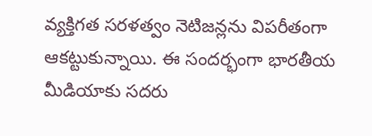వ్యక్తిగత సరళత్వం నెటిజన్లను విపరీతంగా ఆకట్టుకున్నాయి. ఈ సందర్భంగా భారతీయ మీడియాకు సదరు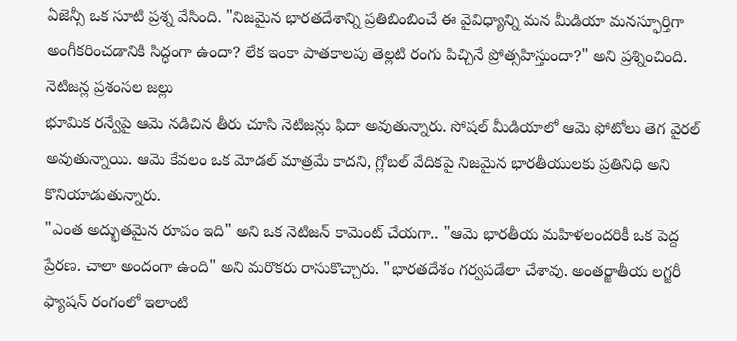ఏజెన్సీ ఒక సూటి ప్రశ్న వేసింది. "నిజమైన భారతదేశాన్ని ప్రతిబింబించే ఈ వైవిధ్యాన్ని మన మీడియా మనస్ఫూర్తిగా అంగీకరించడానికి సిద్ధంగా ఉందా? లేక ఇంకా పాతకాలపు తెల్లటి రంగు పిచ్చినే ప్రోత్సహిస్తుందా?" అని ప్రశ్నించింది.
నెటిజన్ల ప్రశంసల జల్లు
భూమిక రన్వేపై ఆమె నడిచిన తీరు చూసి నెటిజన్లు ఫిదా అవుతున్నారు. సోషల్ మీడియాలో ఆమె ఫోటోలు తెగ వైరల్ అవుతున్నాయి. ఆమె కేవలం ఒక మోడల్ మాత్రమే కాదని, గ్లోబల్ వేదికపై నిజమైన భారతీయులకు ప్రతినిధి అని కొనియాడుతున్నారు.
"ఎంత అద్భుతమైన రూపం ఇది" అని ఒక నెటిజన్ కామెంట్ చేయగా.. "ఆమె భారతీయ మహిళలందరికీ ఒక పెద్ద ప్రేరణ. చాలా అందంగా ఉంది" అని మరొకరు రాసుకొచ్చారు. "భారతదేశం గర్వపడేలా చేశావు. అంతర్జాతీయ లగ్జరీ ఫ్యాషన్ రంగంలో ఇలాంటి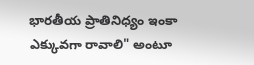భారతీయ ప్రాతినిధ్యం ఇంకా ఎక్కువగా రావాలి" అంటూ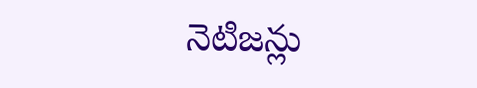నెటిజన్లు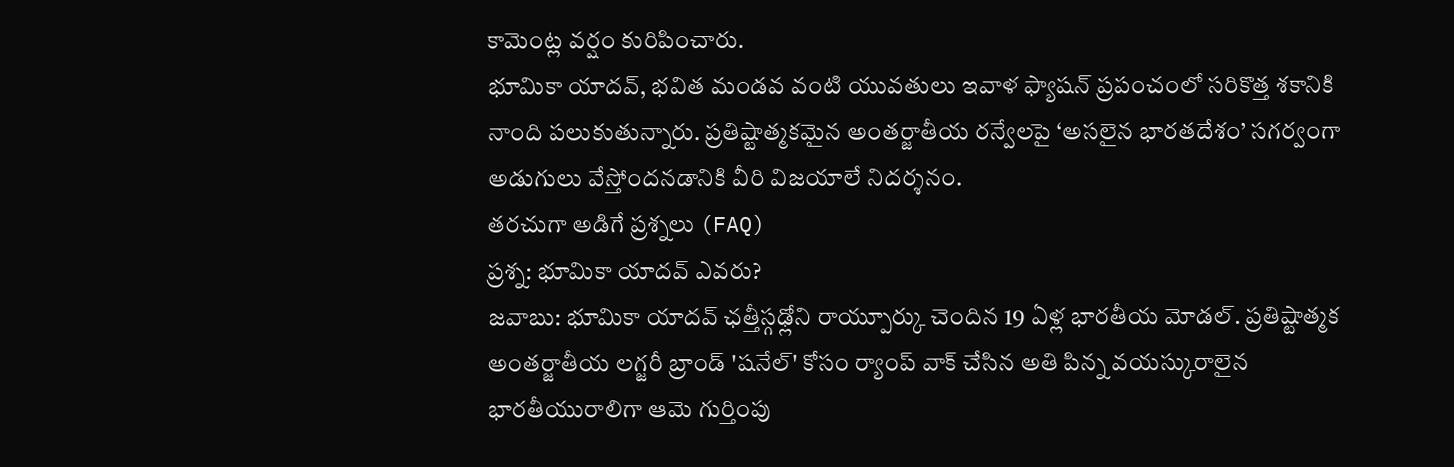కామెంట్ల వర్షం కురిపించారు.
భూమికా యాదవ్, భవిత మండవ వంటి యువతులు ఇవాళ ఫ్యాషన్ ప్రపంచంలో సరికొత్త శకానికి నాంది పలుకుతున్నారు. ప్రతిష్టాత్మకమైన అంతర్జాతీయ రన్వేలపై ‘అసలైన భారతదేశం’ సగర్వంగా అడుగులు వేస్తోందనడానికి వీరి విజయాలే నిదర్శనం.
తరచుగా అడిగే ప్రశ్నలు (FAQ)
ప్రశ్న: భూమికా యాదవ్ ఎవరు?
జవాబు: భూమికా యాదవ్ ఛత్తీస్గఢ్లోని రాయ్పూర్కు చెందిన 19 ఏళ్ల భారతీయ మోడల్. ప్రతిష్టాత్మక అంతర్జాతీయ లగ్జరీ బ్రాండ్ 'షనేల్' కోసం ర్యాంప్ వాక్ చేసిన అతి పిన్న వయస్కురాలైన భారతీయురాలిగా ఆమె గుర్తింపు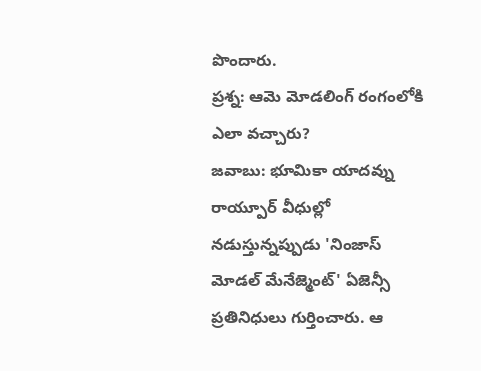పొందారు.
ప్రశ్న: ఆమె మోడలింగ్ రంగంలోకి ఎలా వచ్చారు?
జవాబు: భూమికా యాదవ్ను రాయ్పూర్ వీధుల్లో నడుస్తున్నప్పుడు 'నింజాస్ మోడల్ మేనేజ్మెంట్' ఏజెన్సీ ప్రతినిధులు గుర్తించారు. ఆ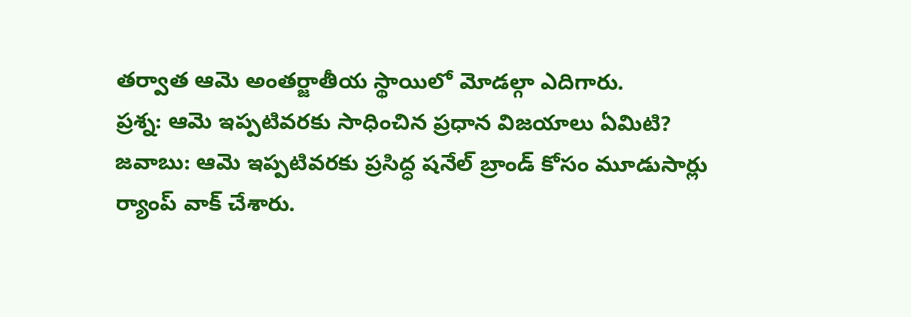తర్వాత ఆమె అంతర్జాతీయ స్థాయిలో మోడల్గా ఎదిగారు.
ప్రశ్న: ఆమె ఇప్పటివరకు సాధించిన ప్రధాన విజయాలు ఏమిటి?
జవాబు: ఆమె ఇప్పటివరకు ప్రసిద్ధ షనేల్ బ్రాండ్ కోసం మూడుసార్లు ర్యాంప్ వాక్ చేశారు.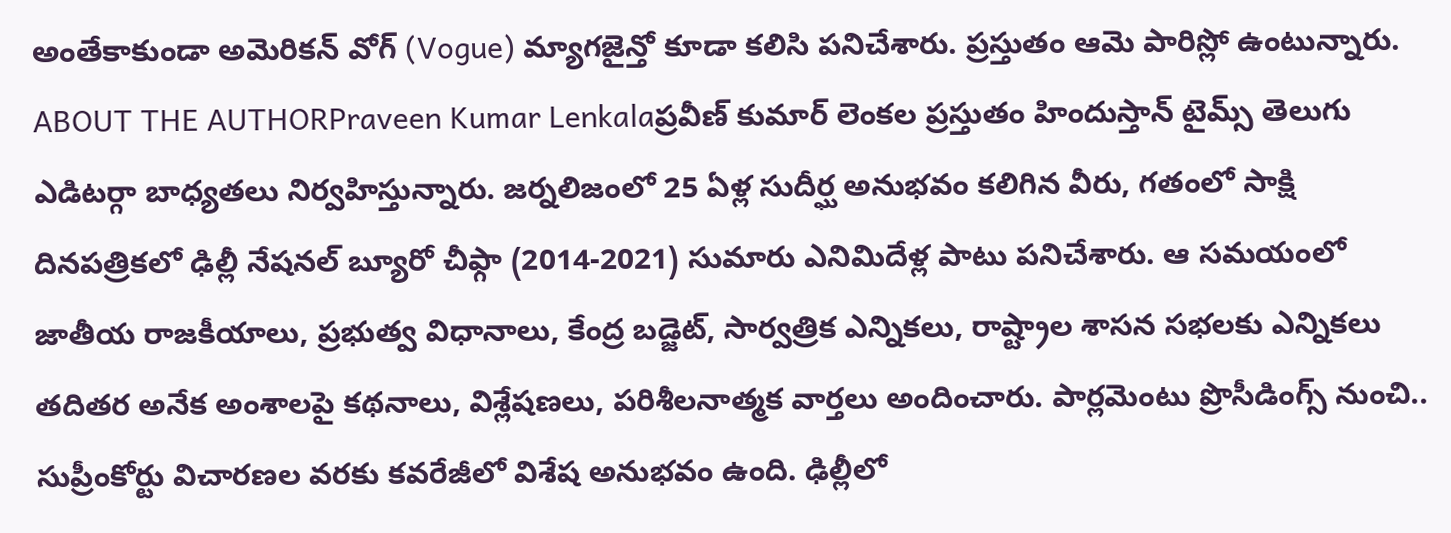అంతేకాకుండా అమెరికన్ వోగ్ (Vogue) మ్యాగజైన్తో కూడా కలిసి పనిచేశారు. ప్రస్తుతం ఆమె పారిస్లో ఉంటున్నారు.
ABOUT THE AUTHORPraveen Kumar Lenkalaప్రవీణ్ కుమార్ లెంకల ప్రస్తుతం హిందుస్తాన్ టైమ్స్ తెలుగు ఎడిటర్గా బాధ్యతలు నిర్వహిస్తున్నారు. జర్నలిజంలో 25 ఏళ్ల సుదీర్ఘ అనుభవం కలిగిన వీరు, గతంలో సాక్షి దినపత్రికలో ఢిల్లీ నేషనల్ బ్యూరో చీఫ్గా (2014-2021) సుమారు ఎనిమిదేళ్ల పాటు పనిచేశారు. ఆ సమయంలో జాతీయ రాజకీయాలు, ప్రభుత్వ విధానాలు, కేంద్ర బడ్జెట్, సార్వత్రిక ఎన్నికలు, రాష్ట్రాల శాసన సభలకు ఎన్నికలు తదితర అనేక అంశాలపై కథనాలు, విశ్లేషణలు, పరిశీలనాత్మక వార్తలు అందించారు. పార్లమెంటు ప్రొసీడింగ్స్ నుంచి.. సుప్రీంకోర్టు విచారణల వరకు కవరేజీలో విశేష అనుభవం ఉంది. ఢిల్లీలో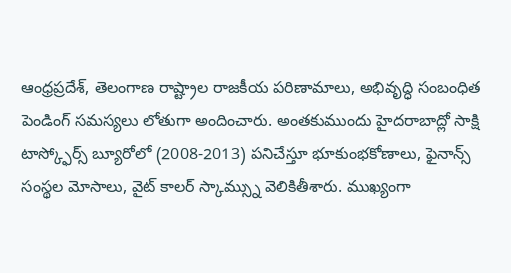ఆంధ్రప్రదేశ్, తెలంగాణ రాష్ట్రాల రాజకీయ పరిణామాలు, అభివృద్ధి సంబంధిత పెండింగ్ సమస్యలు లోతుగా అందించారు. అంతకుముందు హైదరాబాద్లో సాక్షి టాస్క్ఫోర్స్ బ్యూరోలో (2008-2013) పనిచేస్తూ భూకుంభకోణాలు, ఫైనాన్స్ సంస్థల మోసాలు, వైట్ కాలర్ స్కామ్స్ను వెలికితీశారు. ముఖ్యంగా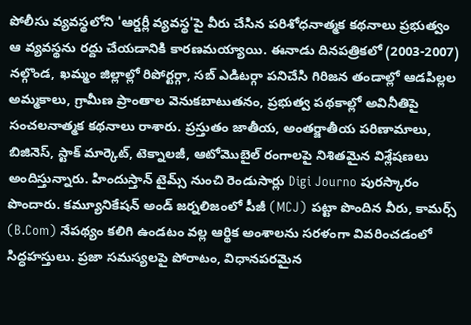పోలీసు వ్యవస్థలోని 'ఆర్డర్లీ వ్యవస్థ'పై వీరు చేసిన పరిశోధనాత్మక కథనాలు ప్రభుత్వం ఆ వ్యవస్థను రద్దు చేయడానికి కారణమయ్యాయి. ఈనాడు దినపత్రికలో (2003-2007) నల్గొండ, ఖమ్మం జిల్లాల్లో రిపోర్టర్గా, సబ్ ఎడిటర్గా పనిచేసి గిరిజన తండాల్లో ఆడపిల్లల అమ్మకాలు, గ్రామీణ ప్రాంతాల వెనుకబాటుతనం, ప్రభుత్వ పథకాల్లో అవినీతిపై సంచలనాత్మక కథనాలు రాశారు. ప్రస్తుతం జాతీయ, అంతర్జాతీయ పరిణామాలు, బిజినెస్, స్టాక్ మార్కెట్, టెక్నాలజీ, ఆటోమొబైల్ రంగాలపై నిశితమైన విశ్లేషణలు అందిస్తున్నారు. హిందుస్తాన్ టైమ్స్ నుంచి రెండుసార్లు Digi Journo పురస్కారం పొందారు. కమ్యూనికేషన్ అండ్ జర్నలిజంలో పీజీ (MCJ) పట్టా పొందిన వీరు, కామర్స్ (B.Com) నేపథ్యం కలిగి ఉండటం వల్ల ఆర్థిక అంశాలను సరళంగా వివరించడంలో సిద్ధహస్తులు. ప్రజా సమస్యలపై పోరాటం, విధానపరమైన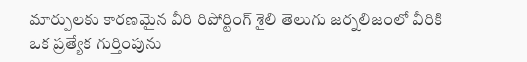మార్పులకు కారణమైన వీరి రిపోర్టింగ్ శైలి తెలుగు జర్నలిజంలో వీరికి ఒక ప్రత్యేక గుర్తింపును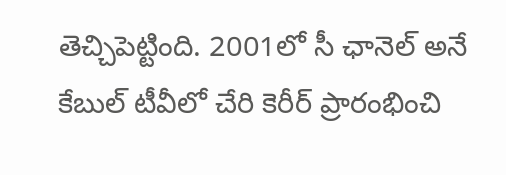తెచ్చిపెట్టింది. 2001లో సీ ఛానెల్ అనే కేబుల్ టీవీలో చేరి కెరీర్ ప్రారంభించి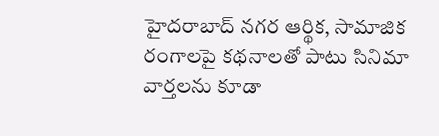హైదరాబాద్ నగర ఆర్థిక, సామాజిక రంగాలపై కథనాలతో పాటు సినిమా వార్తలను కూడా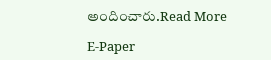అందించారు.Read More

E-Paper